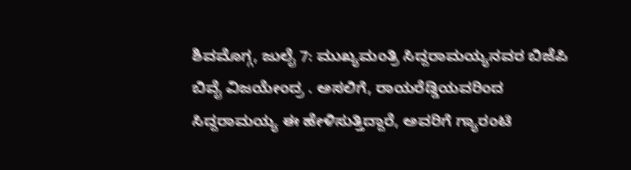ಶಿವಮೊಗ್ಗ, ಜುಲೈ 7: ಮುಖ್ಯಮಂತ್ರಿ ಸಿದ್ದರಾಮಯ್ಯನವರ ಬಿಜೆಪಿ ಬಿವೈ ವಿಜಯೇಂದ್ರ . ಅಸಲಿಗೆ, ರಾಯರೆಡ್ಡಿಯವರಿಂದ ಸಿದ್ದರಾಮಯ್ಯ ಈ ಹೇಳಿಸುತ್ತಿದ್ದಾರೆ, ಅವರಿಗೆ ಗ್ಯಾರಂಟಿ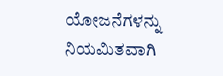ಯೋಜನೆಗಳನ್ನು ನಿಯಮಿತವಾಗಿ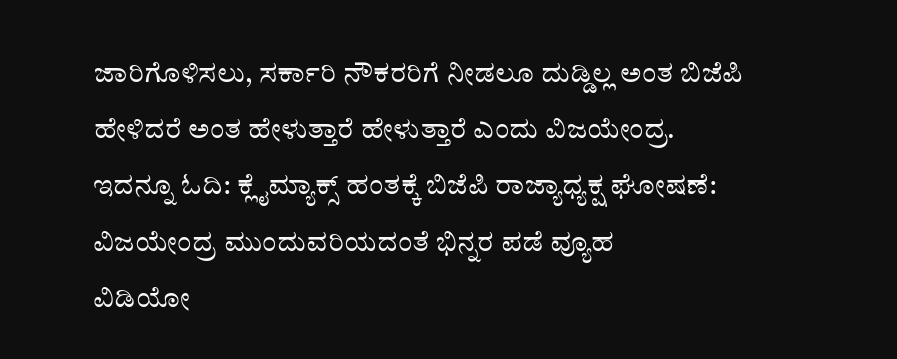ಜಾರಿಗೊಳಿಸಲು, ಸರ್ಕಾರಿ ನೌಕರರಿಗೆ ನೀಡಲೂ ದುಡ್ಡಿಲ್ಲ ಅಂತ ಬಿಜೆಪಿ ಹೇಳಿದರೆ ಅಂತ ಹೇಳುತ್ತಾರೆ ಹೇಳುತ್ತಾರೆ ಎಂದು ವಿಜಯೇಂದ್ರ.
ಇದನ್ನೂ ಓದಿ: ಕ್ಲೈಮ್ಯಾಕ್ಸ್ ಹಂತಕ್ಕೆ ಬಿಜೆಪಿ ರಾಜ್ಯಾಧ್ಯಕ್ಷ ಘೋಷಣೆ: ವಿಜಯೇಂದ್ರ ಮುಂದುವರಿಯದಂತೆ ಭಿನ್ನರ ಪಡೆ ವ್ಯೂಹ
ವಿಡಿಯೋ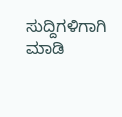ಸುದ್ದಿಗಳಿಗಾಗಿ ಮಾಡಿ